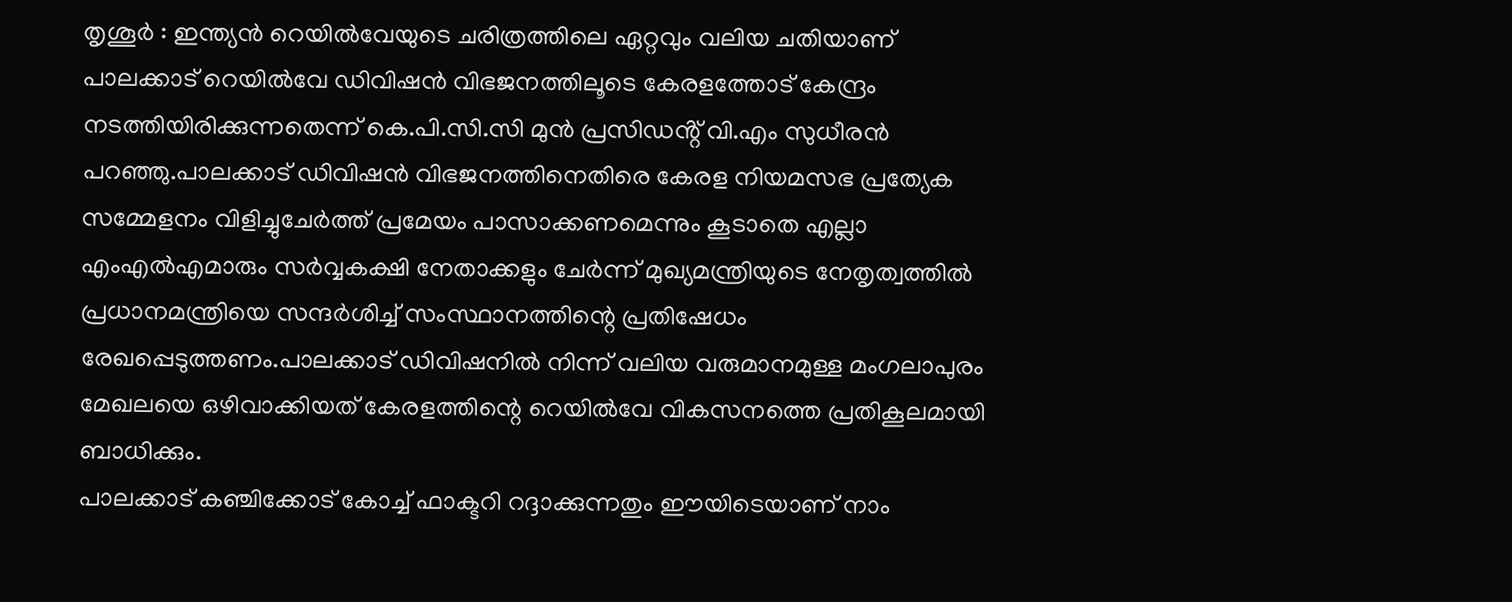തൃശൂർ : ഇന്ത്യൻ റെയിൽവേയുടെ ചരിത്രത്തിലെ ഏറ്റവും വലിയ ചതിയാണ് പാലക്കാട് റെയിൽവേ ഡിവിഷൻ വിഭജനത്തിലൂടെ കേരളത്തോട് കേന്ദ്രം നടത്തിയിരിക്കുന്നതെന്ന് കെ.പി.സി.സി മുൻ പ്രസിഡൻ്റ് വി.എം സുധീരൻ പറഞ്ഞു.പാലക്കാട് ഡിവിഷൻ വിഭജനത്തിനെതിരെ കേരള നിയമസഭ പ്രത്യേക സമ്മേളനം വിളിച്ചുചേർത്ത് പ്രമേയം പാസാക്കണമെന്നും കൂടാതെ എല്ലാ എംഎൽഎമാരും സർവ്വകക്ഷി നേതാക്കളും ചേർന്ന് മുഖ്യമന്ത്രിയുടെ നേതൃത്വത്തിൽ പ്രധാനമന്ത്രിയെ സന്ദർശിച്ച് സംസ്ഥാനത്തിന്റെ പ്രതിഷേധം രേഖപ്പെടുത്തണം.പാലക്കാട് ഡിവിഷനിൽ നിന്ന് വലിയ വരുമാനമുള്ള മംഗലാപുരം മേഖലയെ ഒഴിവാക്കിയത് കേരളത്തിന്റെ റെയിൽവേ വികസനത്തെ പ്രതികൂലമായി ബാധിക്കും.
പാലക്കാട് കഞ്ചിക്കോട് കോച്ച് ഫാക്ടറി റദ്ദാക്കുന്നതും ഈയിടെയാണ് നാം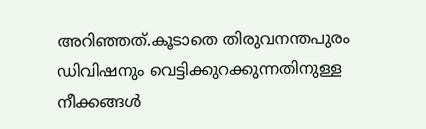അറിഞ്ഞത്.കൂടാതെ തിരുവനന്തപുരം ഡിവിഷനും വെട്ടിക്കുറക്കുന്നതിനുള്ള നീക്കങ്ങൾ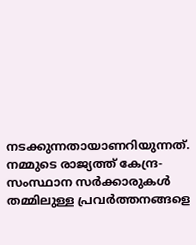നടക്കുന്നതായാണറിയുന്നത്. നമ്മുടെ രാജ്യത്ത് കേന്ദ്ര-സംസ്ഥാന സർക്കാരുകൾ തമ്മിലുള്ള പ്രവർത്തനങ്ങളെ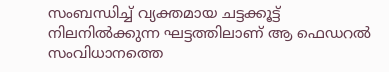സംബന്ധിച്ച് വ്യക്തമായ ചട്ടക്കൂട്ട് നിലനിൽക്കുന്ന ഘട്ടത്തിലാണ് ആ ഫെഡറൽ സംവിധാനത്തെ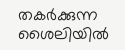തകർക്കുന്ന ശൈലിയിൽ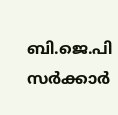ബി.ജെ.പി സർക്കാർ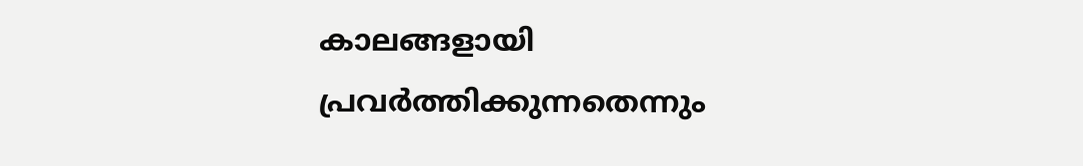കാലങ്ങളായി പ്രവർത്തിക്കുന്നതെന്നും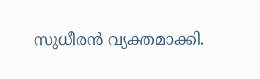സുധീരൻ വ്യക്തമാക്കി.